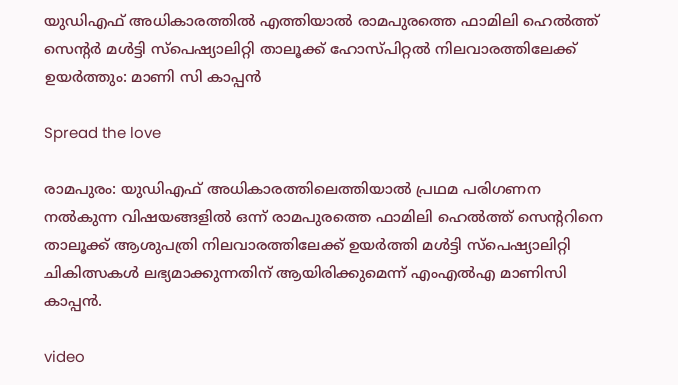യുഡിഎഫ് അധികാരത്തിൽ എത്തിയാൽ രാമപുരത്തെ ഫാമിലി ഹെൽത്ത് സെന്റർ മൾട്ടി സ്പെഷ്യാലിറ്റി താലൂക്ക് ഹോസ്പിറ്റൽ നിലവാരത്തിലേക്ക് ഉയർത്തും: മാണി സി കാപ്പൻ

Spread the love

രാമപുരം: യുഡിഎഫ് അധികാരത്തിലെത്തിയാൽ പ്രഥമ പരിഗണന നൽകുന്ന വിഷയങ്ങളിൽ ഒന്ന് രാമപുരത്തെ ഫാമിലി ഹെൽത്ത് സെന്ററിനെ താലൂക്ക് ആശുപത്രി നിലവാരത്തിലേക്ക് ഉയർത്തി മൾട്ടി സ്പെഷ്യാലിറ്റി ചികിത്സകൾ ലഭ്യമാക്കുന്നതിന് ആയിരിക്കുമെന്ന് എംഎൽഎ മാണിസി കാപ്പൻ.

video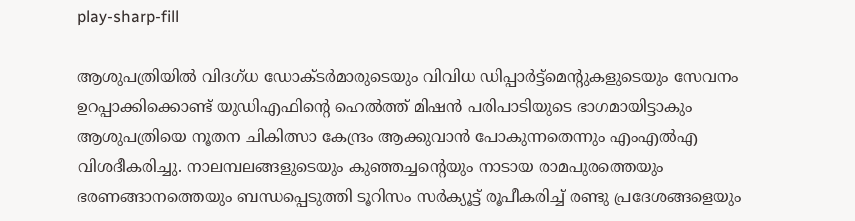play-sharp-fill

ആശുപത്രിയിൽ വിദഗ്ധ ഡോക്ടർമാരുടെയും വിവിധ ഡിപ്പാർട്ട്മെന്റുകളുടെയും സേവനം ഉറപ്പാക്കിക്കൊണ്ട് യുഡിഎഫിന്റെ ഹെൽത്ത് മിഷൻ പരിപാടിയുടെ ഭാഗമായിട്ടാകും ആശുപത്രിയെ നൂതന ചികിത്സാ കേന്ദ്രം ആക്കുവാൻ പോകുന്നതെന്നും എംഎൽഎ വിശദീകരിച്ചു. നാലമ്പലങ്ങളുടെയും കുഞ്ഞച്ചന്റെയും നാടായ രാമപുരത്തെയും ഭരണങ്ങാനത്തെയും ബന്ധപ്പെടുത്തി ടൂറിസം സർക്യൂട്ട് രൂപീകരിച്ച് രണ്ടു പ്രദേശങ്ങളെയും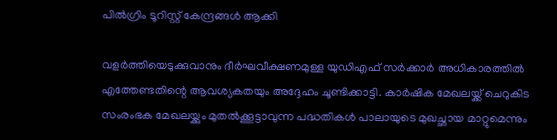പിൽഗ്രിം ടൂറിസ്റ്റ് കേന്ദ്രങ്ങൾ ആക്കി

വളർത്തിയെടുക്കുവാനും ദീർഘവീക്ഷണമുള്ള യുഡിഎഫ് സർക്കാർ അധികാരത്തിൽ എത്തേണ്ടതിന്റെ ആവശ്യകതയും അദ്ദേഹം ചൂണ്ടിക്കാട്ടി. കാർഷിക മേഖലയ്ക്ക് ചെറുകിട സംരംഭക മേഖലയ്ക്കും മുതൽക്കൂട്ടാവുന്ന പദ്ധതികൾ പാലായുടെ മുഖച്ഛായ മാറ്റുമെന്നും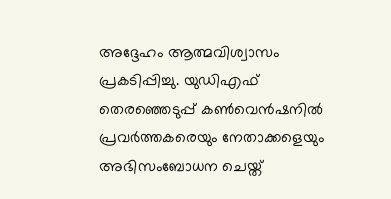അദ്ദേഹം ആത്മവിശ്വാസം പ്രകടിപ്പിച്ചു. യുഡിഎഫ് തെരഞ്ഞെടുപ്പ് കൺവെൻഷനിൽ പ്രവർത്തകരെയും നേതാക്കളെയും അഭിസംബോധന ചെയ്ത്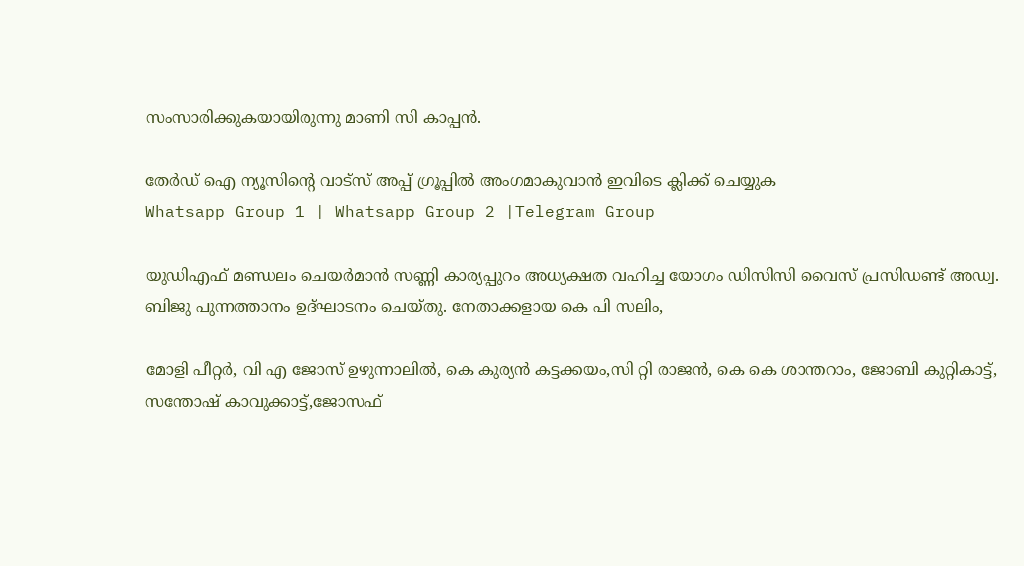സംസാരിക്കുകയായിരുന്നു മാണി സി കാപ്പൻ.

തേർഡ് ഐ ന്യൂസിന്റെ വാട്സ് അപ്പ് ഗ്രൂപ്പിൽ അംഗമാകുവാൻ ഇവിടെ ക്ലിക്ക് ചെയ്യുക
Whatsapp Group 1 | Whatsapp Group 2 |Telegram Group

യുഡിഎഫ് മണ്ഡലം ചെയർമാൻ സണ്ണി കാര്യപ്പുറം അധ്യക്ഷത വഹിച്ച യോഗം ഡിസിസി വൈസ് പ്രസിഡണ്ട് അഡ്വ. ബിജു പുന്നത്താനം ഉദ്ഘാടനം ചെയ്തു. നേതാക്കളായ കെ പി സലിം,

മോളി പീറ്റർ, വി എ ജോസ് ഉഴുന്നാലിൽ, കെ കുര്യൻ കട്ടക്കയം,സി റ്റി രാജൻ, കെ കെ ശാന്തറാം, ജോബി കുറ്റികാട്ട്, സന്തോഷ്‌ കാവുക്കാട്ട്,ജോസഫ്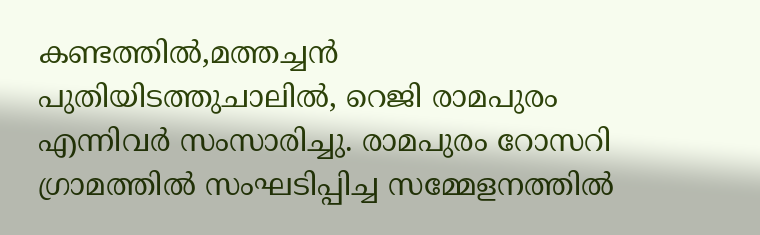കണ്ടത്തിൽ,മത്തച്ചൻ പുതിയിടത്തുചാലിൽ, റെജി രാമപുരം എന്നിവർ സംസാരിച്ചു. രാമപുരം റോസറി ഗ്രാമത്തിൽ സംഘടിപ്പിച്ച സമ്മേളനത്തിൽ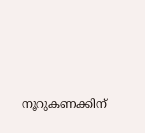നൂറുകണക്കിന്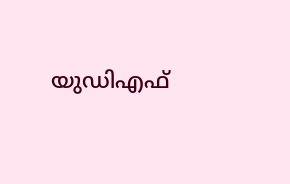യുഡിഎഫ്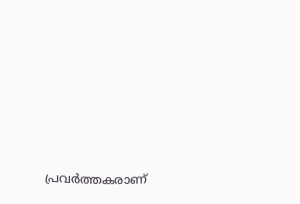പ്രവർത്തകരാണ്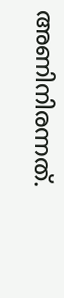അണിനിരന്നത്.